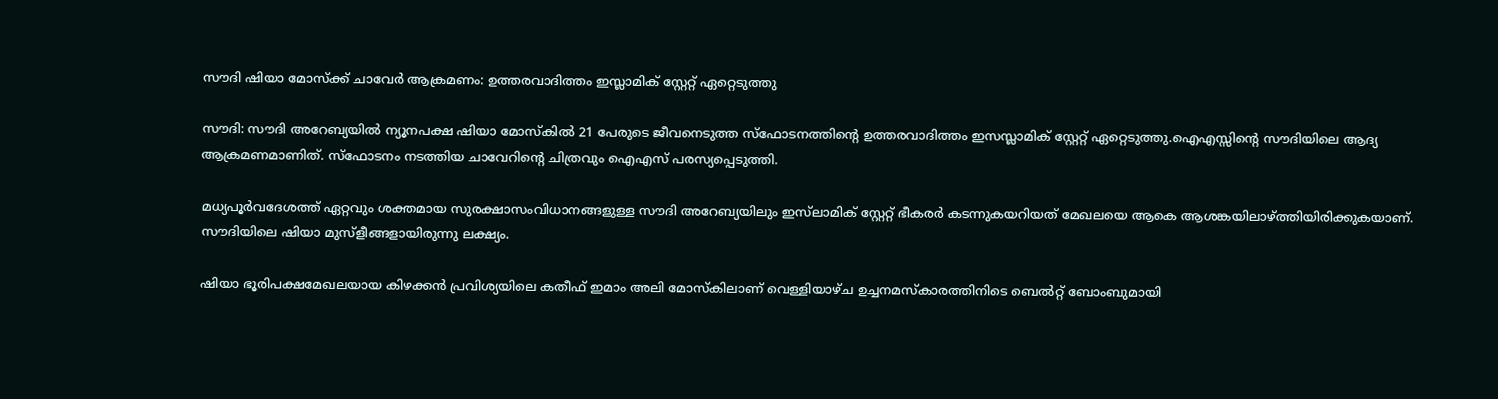സൗദി ഷിയാ മോസ്‌ക്ക് ചാവേര്‍ ആക്രമണം: ഉത്തരവാദിത്തം ഇസ്ലാമിക് സ്റ്റേറ്റ് ഏറ്റെടുത്തു

സൗദി: സൗദി അറേബ്യയില്‍ ന്യൂനപക്ഷ ഷിയാ മോസ്‌കില്‍ 21 പേരുടെ ജീവനെടുത്ത സ്‌ഫോടനത്തിന്റെ ഉത്തരവാദിത്തം ഇസസ്ലാമിക് സ്റ്റേറ്റ് ഏറ്റെടുത്തു.ഐഎസ്സിന്റെ സൗദിയിലെ ആദ്യ ആക്രമണമാണിത്. സ്‌ഫോടനം നടത്തിയ ചാവേറിന്റെ ചിത്രവും ഐഎസ് പരസ്യപ്പെടുത്തി.

മധ്യപൂര്‍വദേശത്ത് ഏറ്റവും ശക്തമായ സുരക്ഷാസംവിധാനങ്ങളുള്ള സൗദി അറേബ്യയിലും ഇസ്‌ലാമിക് സ്റ്റേറ്റ് ഭീകരര്‍ കടന്നുകയറിയത് മേഖലയെ ആകെ ആശങ്കയിലാഴ്ത്തിയിരിക്കുകയാണ്. സൗദിയിലെ ഷിയാ മുസ്‌ളീങ്ങളായിരുന്നു ലക്ഷ്യം.

ഷിയാ ഭൂരിപക്ഷമേഖലയായ കിഴക്കന്‍ പ്രവിശ്യയിലെ കതീഫ് ഇമാം അലി മോസ്‌കിലാണ് വെള്ളിയാഴ്ച ഉച്ചനമസ്‌കാരത്തിനിടെ ബെല്‍റ്റ് ബോംബുമായി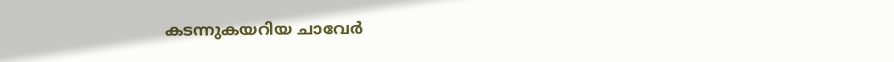കടന്നുകയറിയ ചാവേര്‍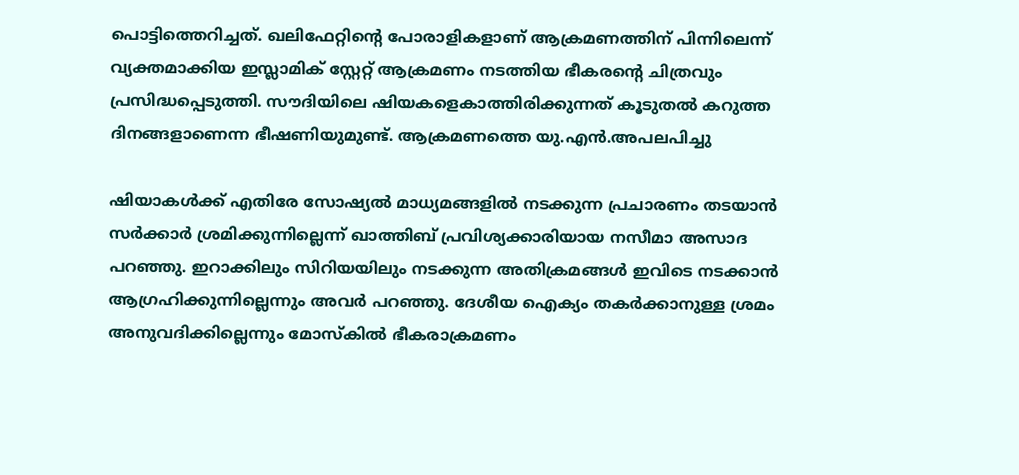പൊട്ടിത്തെറിച്ചത്. ഖലിഫേറ്റിന്റെ പോരാളികളാണ് ആക്രമണത്തിന് പിന്നിലെന്ന് വ്യക്തമാക്കിയ ഇസ്ലാമിക് സ്റ്റേറ്റ് ആക്രമണം നടത്തിയ ഭീകരന്റെ ചിത്രവും പ്രസിദ്ധപ്പെടുത്തി. സൗദിയിലെ ഷിയകളെകാത്തിരിക്കുന്നത് കൂടുതല്‍ കറുത്ത ദിനങ്ങളാണെന്ന ഭീഷണിയുമുണ്ട്. ആക്രമണത്തെ യു.എന്‍.അപലപിച്ചു

ഷിയാകള്‍ക്ക് എതിരേ സോഷ്യല്‍ മാധ്യമങ്ങളില്‍ നടക്കുന്ന പ്രചാരണം തടയാന്‍ സര്‍ക്കാര്‍ ശ്രമിക്കുന്നില്ലെന്ന് ഖാത്തിബ് പ്രവിശ്യക്കാരിയായ നസീമാ അസാദ പറഞ്ഞു. ഇറാക്കിലും സിറിയയിലും നടക്കുന്ന അതിക്രമങ്ങള്‍ ഇവിടെ നടക്കാന്‍ ആഗ്രഹിക്കുന്നില്ലെന്നും അവര്‍ പറഞ്ഞു. ദേശീയ ഐക്യം തകര്‍ക്കാനുള്ള ശ്രമം അനുവദിക്കില്ലെന്നും മോസ്‌കില്‍ ഭീകരാക്രമണം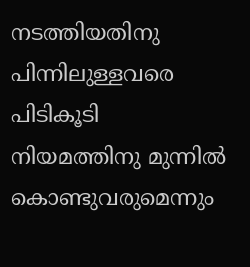നടത്തിയതിനു പിന്നിലുള്ളവരെ പിടികൂടി നിയമത്തിനു മുന്നില്‍ കൊണ്ടുവരുമെന്നും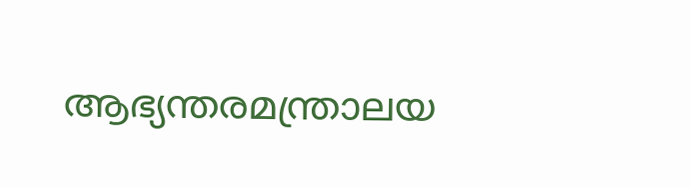ആഭ്യന്തരമന്ത്രാലയ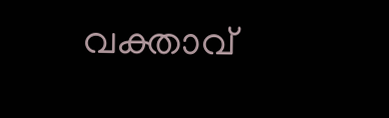വക്താവ്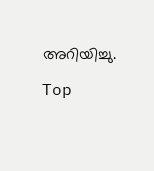അറിയിച്ചു.

Top